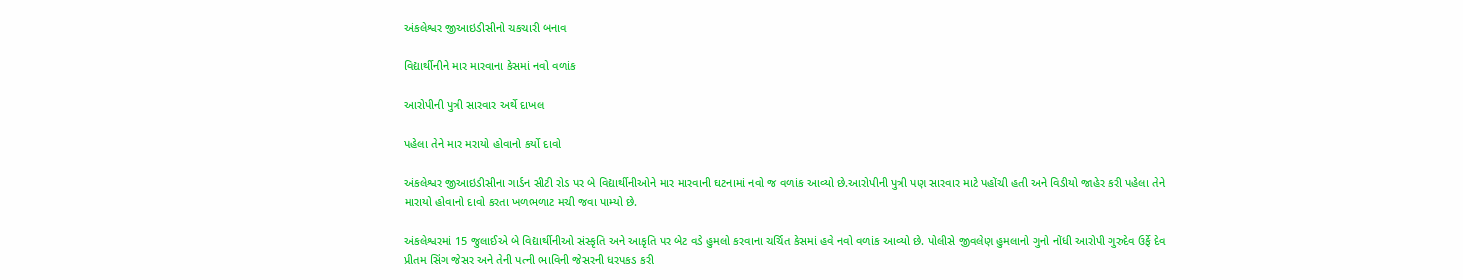અંકલેશ્વર જીઆઇડીસીનો ચકચારી બનાવ

વિદ્યાર્થીનીને માર મારવાના કેસમાં નવો વળાંક

આરોપીની પુત્રી સારવાર અર્થે દાખલ

પહેલા તેને માર મરાયો હોવાનો કર્યો દાવો

અંકલેશ્વર જીઆઇડીસીના ગાર્ડન સીટી રોડ પર બે વિદ્યાર્થીનીઓને માર મારવાની ઘટનામાં નવો જ વળાંક આવ્યો છે.આરોપીની પુત્રી પણ સારવાર માટે પહોંચી હતી અને વિડીયો જાહેર કરી પહેલા તેને મારાયો હોવાનો દાવો કરતા ખળભળાટ મચી જવા પામ્યો છે.

અંકલેશ્વરમાં 15 જુલાઈએ બે વિદ્યાર્થીનીઓ સંસ્કૃતિ અને આકૃતિ પર બેટ વડે હુમલો કરવાના ચર્ચિત કેસમાં હવે નવો વળાંક આવ્યો છે. પોલીસે જીવલેણ હુમલાનો ગુનો નોંધી આરોપી ગુરુદેવ ઉર્ફે દેવ પ્રીતમ સિંગ જેસર અને તેની પત્ની ભાવિની જેસરની ધરપકડ કરી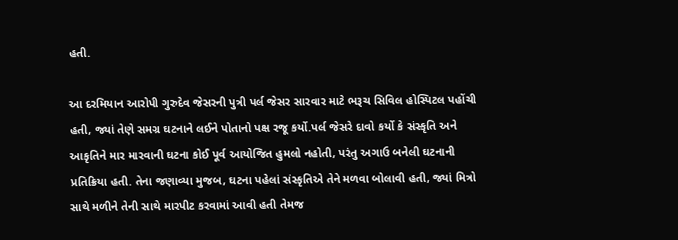હતી.

આ દરમિયાન આરોપી ગુરુદેવ જેસરની પુત્રી પર્લ જેસર સારવાર માટે ભરૂચ સિવિલ હોસ્પિટલ પહોંચી હતી, જ્યાં તેણે સમગ્ર ઘટનાને લઈને પોતાનો પક્ષ રજૂ કર્યો.પર્લ જેસરે દાવો કર્યો કે સંસ્કૃતિ અને આકૃતિને માર મારવાની ઘટના કોઈ પૂર્વ આયોજિત હુમલો નહોતી, પરંતુ અગાઉ બનેલી ઘટનાની પ્રતિક્રિયા હતી. તેના જણાવ્યા મુજબ, ઘટના પહેલાં સંસ્કૃતિએ તેને મળવા બોલાવી હતી, જ્યાં મિત્રો સાથે મળીને તેની સાથે મારપીટ કરવામાં આવી હતી તેમજ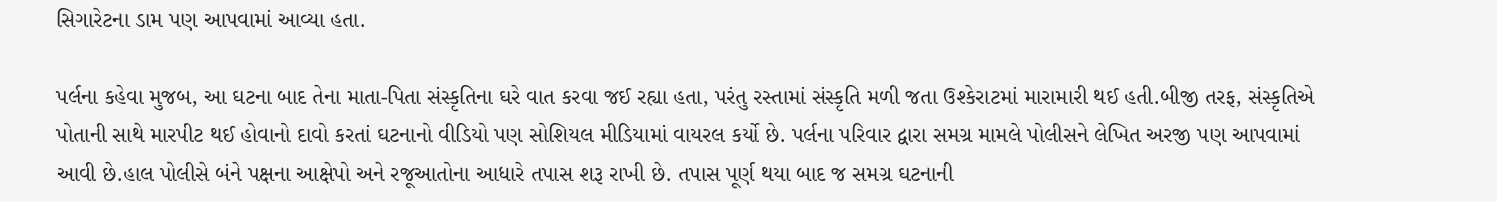સિગારેટના ડામ પણ આપવામાં આવ્યા હતા.

પર્લના કહેવા મુજબ, આ ઘટના બાદ તેના માતા-પિતા સંસ્કૃતિના ઘરે વાત કરવા જઈ રહ્યા હતા, પરંતુ રસ્તામાં સંસ્કૃતિ મળી જતા ઉશ્કેરાટમાં મારામારી થઈ હતી.બીજી તરફ, સંસ્કૃતિએ પોતાની સાથે મારપીટ થઈ હોવાનો દાવો કરતાં ઘટનાનો વીડિયો પણ સોશિયલ મીડિયામાં વાયરલ કર્યો છે. પર્લના પરિવાર દ્વારા સમગ્ર મામલે પોલીસને લેખિત અરજી પણ આપવામાં આવી છે.હાલ પોલીસે બંને પક્ષના આક્ષેપો અને રજૂઆતોના આધારે તપાસ શરૂ રાખી છે. તપાસ પૂર્ણ થયા બાદ જ સમગ્ર ઘટનાની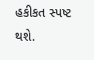હકીકત સ્પષ્ટ થશે.